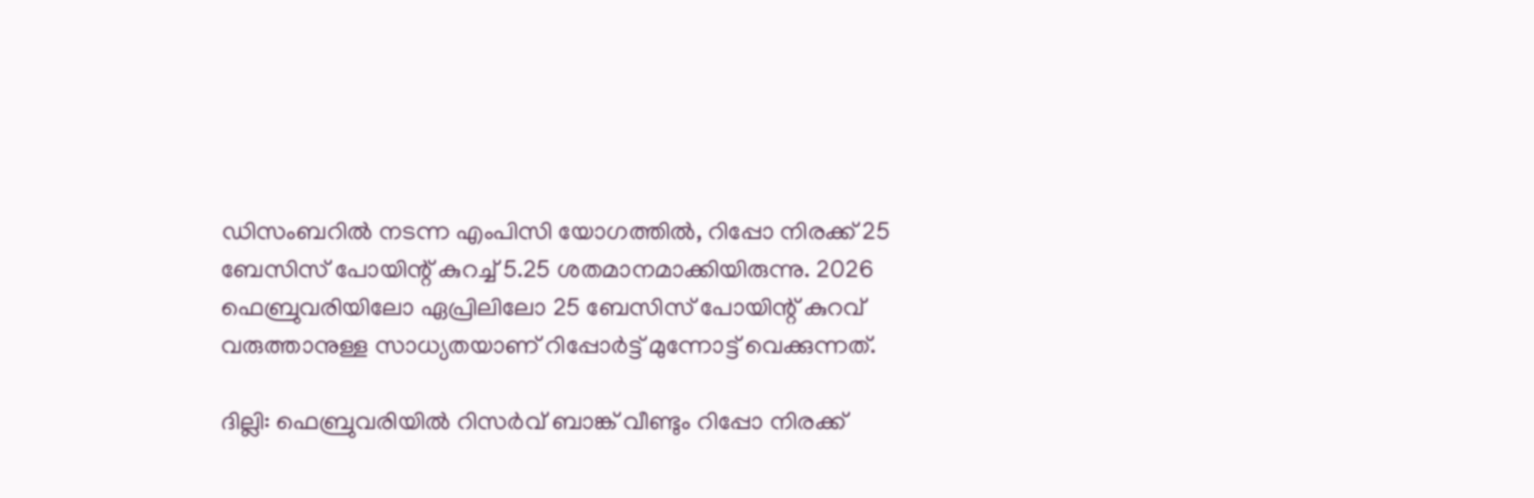ഡിസംബറിൽ നടന്ന എംപിസി യോഗത്തിൽ, റിപ്പോ നിരക്ക് 25 ബേസിസ് പോയിന്റ് കുറച്ച് 5.25 ശതമാനമാക്കിയിരുന്നു. 2026 ഫെബ്രുവരിയിലോ ഏപ്രിലിലോ 25 ബേസിസ് പോയിന്റ് കുറവ് വരുത്താനുള്ള സാധ്യതയാണ് റിപ്പോർട്ട് മുന്നോട്ട് വെക്കുന്നത്.

ദില്ലി: ഫെബ്രുവരിയിൽ റിസർവ് ബാങ്ക് വീണ്ടും റിപ്പോ നിരക്ക്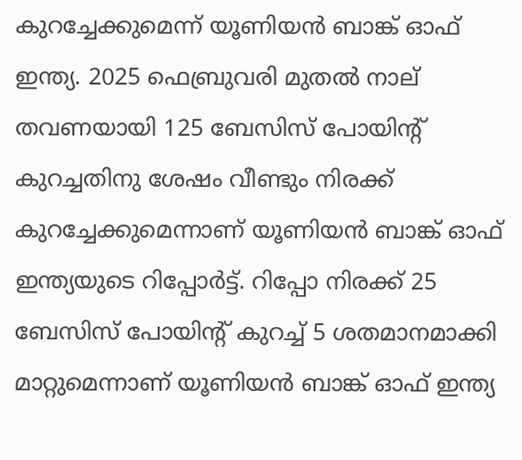കുറച്ചേക്കുമെന്ന് യൂണിയൻ ബാങ്ക് ഓഫ് ഇന്ത്യ. 2025 ഫെബ്രുവരി മുതൽ നാല് തവണയായി 125 ബേസിസ് പോയിന്റ് കുറച്ചതിനു ശേഷം വീണ്ടും നിരക്ക് കുറച്ചേക്കുമെന്നാണ് യൂണിയൻ ബാങ്ക് ഓഫ് ഇന്ത്യയുടെ റിപ്പോർട്ട്. റിപ്പോ നിരക്ക് 25 ബേസിസ് പോയിന്റ് കുറച്ച് 5 ശതമാനമാക്കി മാറ്റുമെന്നാണ് യൂണിയൻ ബാങ്ക് ഓഫ് ഇന്ത്യ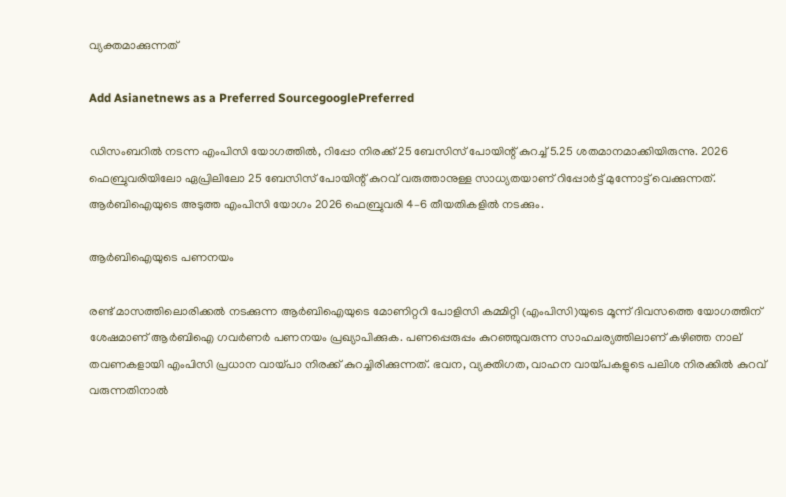വ്യക്തമാക്കുന്നത്

Add Asianetnews as a Preferred SourcegooglePreferred

ഡിസംബറിൽ നടന്ന എംപിസി യോഗത്തിൽ, റിപ്പോ നിരക്ക് 25 ബേസിസ് പോയിന്റ് കുറച്ച് 5.25 ശതമാനമാക്കിയിരുന്നു. 2026 ഫെബ്രുവരിയിലോ ഏപ്രിലിലോ 25 ബേസിസ് പോയിന്റ് കുറവ് വരുത്താനുള്ള സാധ്യതയാണ് റിപ്പോർട്ട് മുന്നോട്ട് വെക്കുന്നത്. ആർ‌ബി‌ഐയുടെ അടുത്ത എംപിസി യോഗം 2026 ഫെബ്രുവരി 4–6 തീയതികളിൽ നടക്കും.

ആർബിഐയുടെ പണനയം

രണ്ട് മാസത്തിലൊരിക്കൽ നടക്കുന്ന ആർബിഐയുടെ മോണിറ്ററി പോളിസി കമ്മിറ്റി (എംപിസി)യുടെ മൂന്ന് ദിവസത്തെ യോഗത്തിന് ശേഷമാണ് ആർബിഐ ഗവർണർ പണനയം പ്രഖ്യാപിക്കുക. പണപ്പെരുപ്പം കുറഞ്ഞുവരുന്ന സാഹചര്യത്തിലാണ് കഴിഞ്ഞ നാല് തവണകളായി എംപിസി പ്രധാന വായ്പാ നിരക്ക് കുറച്ചിരിക്കുന്നത്. ഭവന, വ്യക്തിഗത, വാഹന വായ്പകളുടെ പലിശ നിരക്കിൽ കുറവ് വരുന്നതിനാൽ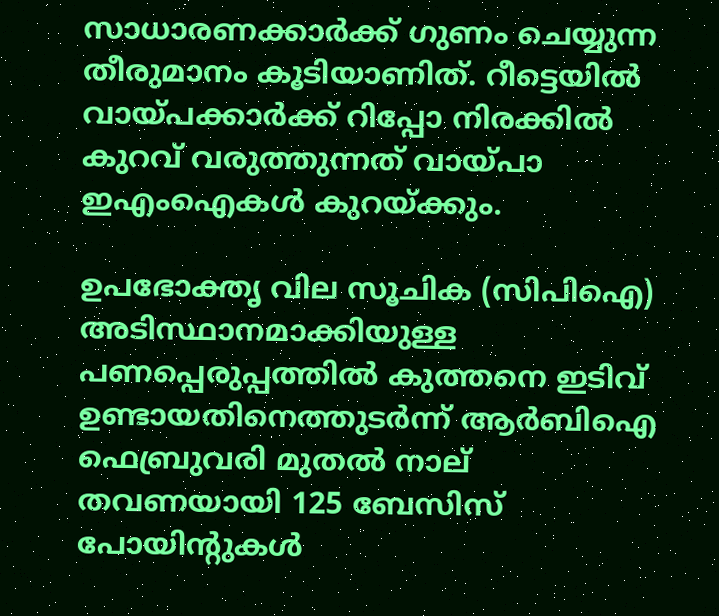സാധാരണക്കാർക്ക് ഗുണം ചെയ്യുന്ന തീരുമാനം കൂടിയാണിത്. റീട്ടെയിൽ വായ്പക്കാർക്ക് റിപ്പോ നിരക്കിൽ കുറവ് വരുത്തുന്നത് വായ്പാ ഇഎംഐകൾ കുറയ്ക്കും.

ഉപഭോക്തൃ വില സൂചിക (സിപിഐ) അടിസ്ഥാനമാക്കിയുള്ള പണപ്പെരുപ്പത്തിൽ കുത്തനെ ഇടിവ് ഉണ്ടായതിനെത്തുടർന്ന് ആർബിഐ ഫെബ്രുവരി മുതൽ നാല് തവണയായി 125 ബേസിസ് പോയിന്റുകൾ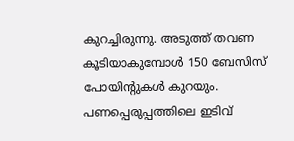കുറച്ചിരുന്നു. അടുത്ത് തവണ കൂടിയാകുമ്പോൾ 150 ബേസിസ് പോയിന്റുകൾ കുറയും. പണപ്പെരുപ്പത്തിലെ ഇടിവ്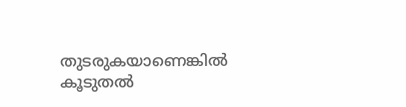തുടരുകയാണെങ്കിൽ കൂടുതൽ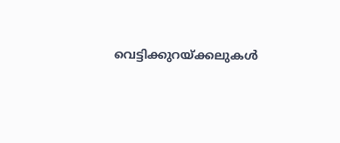വെട്ടിക്കുറയ്ക്കലുകൾ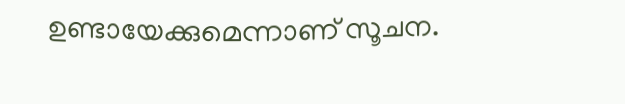ഉണ്ടായേക്കുമെന്നാണ് സൂചന.